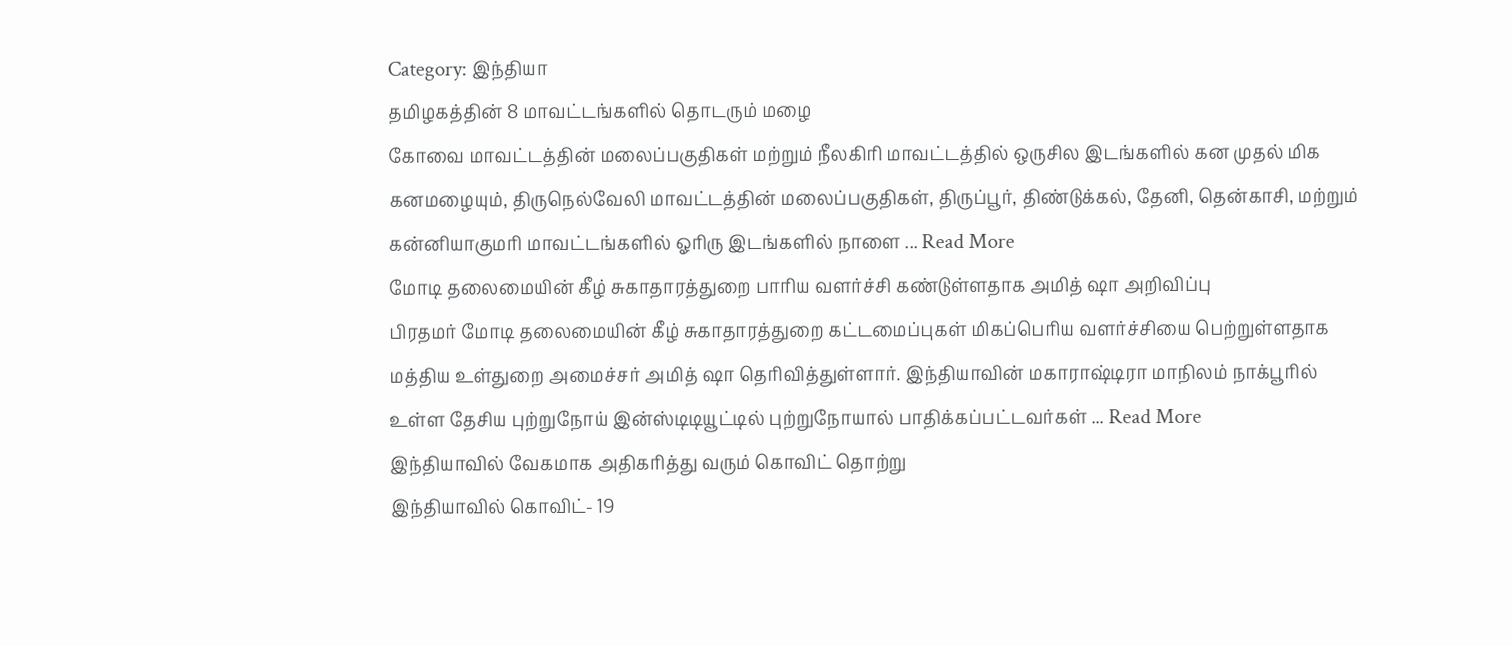Category: இந்தியா
தமிழகத்தின் 8 மாவட்டங்களில் தொடரும் மழை
கோவை மாவட்டத்தின் மலைப்பகுதிகள் மற்றும் நீலகிரி மாவட்டத்தில் ஒருசில இடங்களில் கன முதல் மிக கனமழையும், திருநெல்வேலி மாவட்டத்தின் மலைப்பகுதிகள், திருப்பூர், திண்டுக்கல், தேனி, தென்காசி, மற்றும் கன்னியாகுமரி மாவட்டங்களில் ஓரிரு இடங்களில் நாளை ... Read More
மோடி தலைமையின் கீழ் சுகாதாரத்துறை பாரிய வளர்ச்சி கண்டுள்ளதாக அமித் ஷா அறிவிப்பு
பிரதமர் மோடி தலைமையின் கீழ் சுகாதாரத்துறை கட்டமைப்புகள் மிகப்பெரிய வளர்ச்சியை பெற்றுள்ளதாக மத்திய உள்துறை அமைச்சர் அமித் ஷா தெரிவித்துள்ளார். இந்தியாவின் மகாராஷ்டிரா மாநிலம் நாக்பூரில் உள்ள தேசிய புற்றுநோய் இன்ஸ்டிடியூட்டில் புற்றுநோயால் பாதிக்கப்பட்டவர்கள் ... Read More
இந்தியாவில் வேகமாக அதிகரித்து வரும் கொவிட் தொற்று
இந்தியாவில் கொவிட்- 19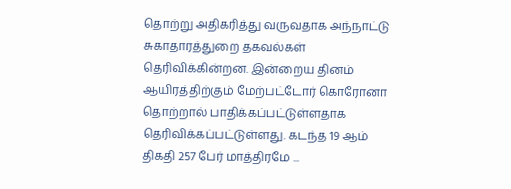தொற்று அதிகரித்து வருவதாக அந்நாட்டு சுகாதாரத்துறை தகவல்கள் தெரிவிக்கின்றன. இன்றைய தினம் ஆயிரத்திற்கும் மேற்பட்டோர் கொரோனா தொற்றால் பாதிக்கப்பட்டுள்ளதாக தெரிவிக்கப்பட்டுள்ளது. கடந்த 19 ஆம் திகதி 257 பேர் மாத்திரமே ...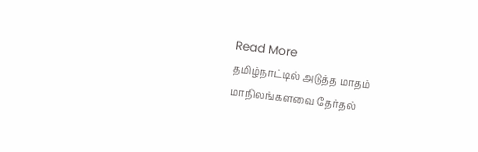Read More
தமிழ்நாட்டில் அடுத்த மாதம் மாநிலங்களவை தேர்தல்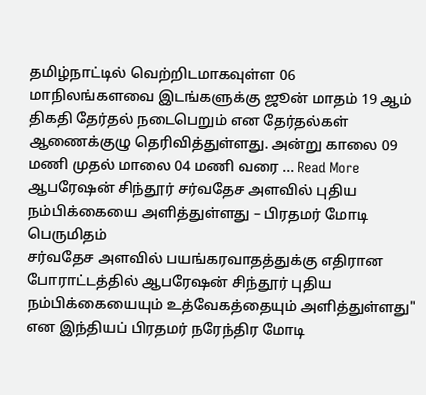தமிழ்நாட்டில் வெற்றிடமாகவுள்ள 06 மாநிலங்களவை இடங்களுக்கு ஜூன் மாதம் 19 ஆம் திகதி தேர்தல் நடைபெறும் என தேர்தல்கள் ஆணைக்குழு தெரிவித்துள்ளது. அன்று காலை 09 மணி முதல் மாலை 04 மணி வரை ... Read More
ஆபரேஷன் சிந்தூர் சர்வதேச அளவில் புதிய நம்பிக்கையை அளித்துள்ளது – பிரதமர் மோடி பெருமிதம்
சர்வதேச அளவில் பயங்கரவாதத்துக்கு எதிரான போராட்டத்தில் ஆபரேஷன் சிந்தூர் புதிய நம்பிக்கையையும் உத்வேகத்தையும் அளித்துள்ளது" என இந்தியப் பிரதமர் நரேந்திர மோடி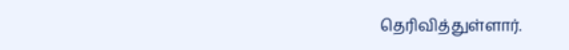தெரிவித்துள்ளார்.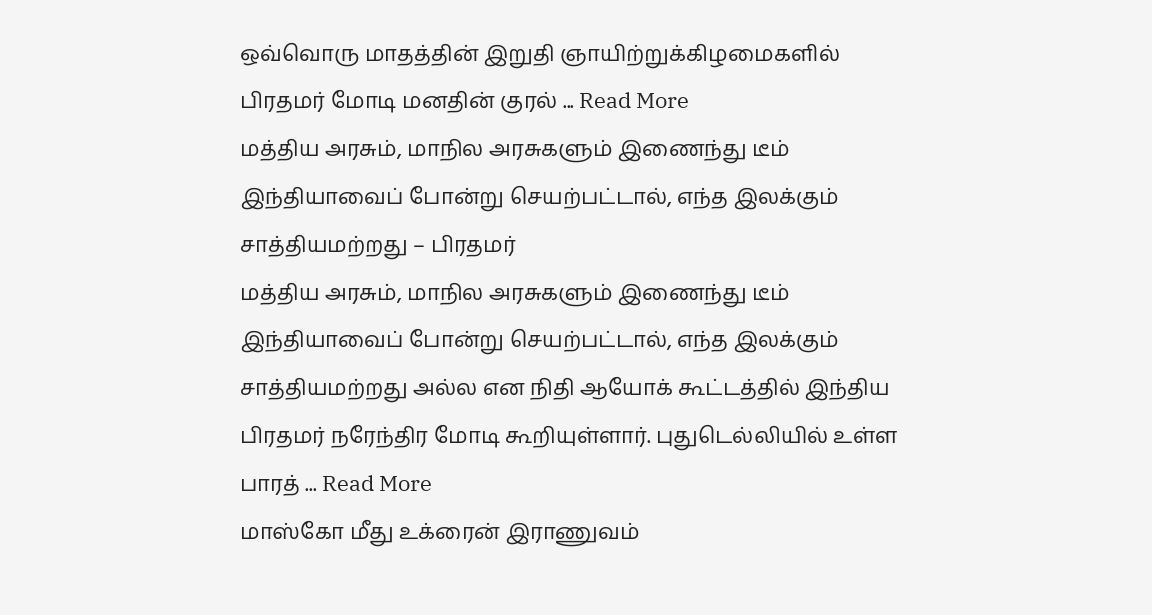ஒவ்வொரு மாதத்தின் இறுதி ஞாயிற்றுக்கிழமைகளில் பிரதமர் மோடி மனதின் குரல் ... Read More
மத்திய அரசும், மாநில அரசுகளும் இணைந்து டீம் இந்தியாவைப் போன்று செயற்பட்டால், எந்த இலக்கும் சாத்தியமற்றது – பிரதமர்
மத்திய அரசும், மாநில அரசுகளும் இணைந்து டீம் இந்தியாவைப் போன்று செயற்பட்டால், எந்த இலக்கும் சாத்தியமற்றது அல்ல என நிதி ஆயோக் கூட்டத்தில் இந்திய பிரதமர் நரேந்திர மோடி கூறியுள்ளார். புதுடெல்லியில் உள்ள பாரத் ... Read More
மாஸ்கோ மீது உக்ரைன் இராணுவம்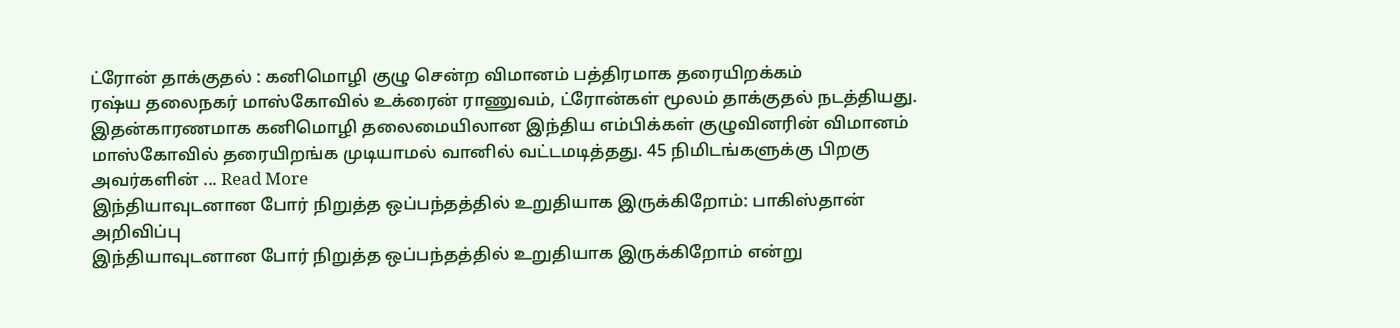ட்ரோன் தாக்குதல் : கனிமொழி குழு சென்ற விமானம் பத்திரமாக தரையிறக்கம்
ரஷ்ய தலைநகர் மாஸ்கோவில் உக்ரைன் ராணுவம், ட்ரோன்கள் மூலம் தாக்குதல் நடத்தியது. இதன்காரணமாக கனிமொழி தலைமையிலான இந்திய எம்பிக்கள் குழுவினரின் விமானம் மாஸ்கோவில் தரையிறங்க முடியாமல் வானில் வட்டமடித்தது. 45 நிமிடங்களுக்கு பிறகு அவர்களின் ... Read More
இந்தியாவுடனான போர் நிறுத்த ஒப்பந்தத்தில் உறுதியாக இருக்கிறோம்: பாகிஸ்தான் அறிவிப்பு
இந்தியாவுடனான போர் நிறுத்த ஒப்பந்தத்தில் உறுதியாக இருக்கிறோம் என்று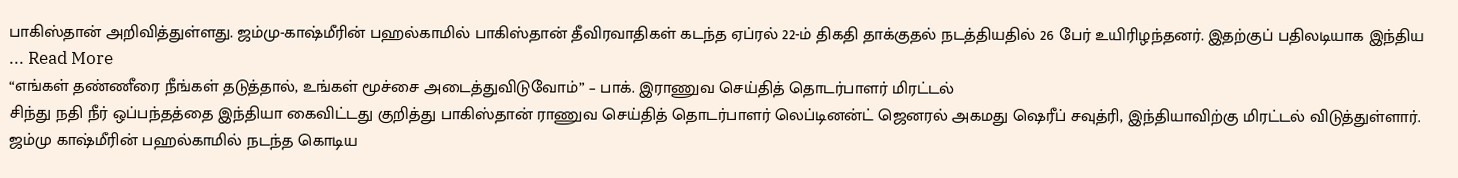பாகிஸ்தான் அறிவித்துள்ளது. ஜம்மு-காஷ்மீரின் பஹல்காமில் பாகிஸ்தான் தீவிரவாதிகள் கடந்த ஏப்ரல் 22-ம் திகதி தாக்குதல் நடத்தியதில் 26 பேர் உயிரிழந்தனர். இதற்குப் பதிலடியாக இந்திய ... Read More
“எங்கள் தண்ணீரை நீங்கள் தடுத்தால், உங்கள் மூச்சை அடைத்துவிடுவோம்” – பாக். இராணுவ செய்தித் தொடர்பாளர் மிரட்டல்
சிந்து நதி நீர் ஒப்பந்தத்தை இந்தியா கைவிட்டது குறித்து பாகிஸ்தான் ராணுவ செய்தித் தொடர்பாளர் லெப்டினன்ட் ஜெனரல் அகமது ஷெரீப் சவுத்ரி, இந்தியாவிற்கு மிரட்டல் விடுத்துள்ளார். ஜம்மு காஷ்மீரின் பஹல்காமில் நடந்த கொடிய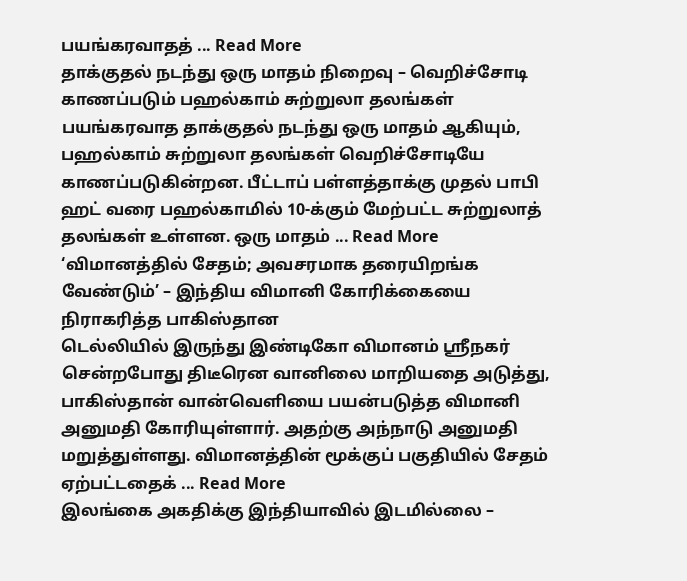பயங்கரவாதத் ... Read More
தாக்குதல் நடந்து ஒரு மாதம் நிறைவு – வெறிச்சோடி காணப்படும் பஹல்காம் சுற்றுலா தலங்கள்
பயங்கரவாத தாக்குதல் நடந்து ஒரு மாதம் ஆகியும், பஹல்காம் சுற்றுலா தலங்கள் வெறிச்சோடியே காணப்படுகின்றன. பீட்டாப் பள்ளத்தாக்கு முதல் பாபி ஹட் வரை பஹல்காமில் 10-க்கும் மேற்பட்ட சுற்றுலாத் தலங்கள் உள்ளன. ஒரு மாதம் ... Read More
‘விமானத்தில் சேதம்; அவசரமாக தரையிறங்க வேண்டும்’ – இந்திய விமானி கோரிக்கையை நிராகரித்த பாகிஸ்தான
டெல்லியில் இருந்து இண்டிகோ விமானம் ஸ்ரீநகர் சென்றபோது திடீரென வானிலை மாறியதை அடுத்து, பாகிஸ்தான் வான்வெளியை பயன்படுத்த விமானி அனுமதி கோரியுள்ளார். அதற்கு அந்நாடு அனுமதி மறுத்துள்ளது. விமானத்தின் மூக்குப் பகுதியில் சேதம் ஏற்பட்டதைக் ... Read More
இலங்கை அகதிக்கு இந்தியாவில் இடமில்லை –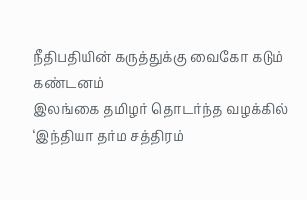நீதிபதியின் கருத்துக்கு வைகோ கடும் கண்டனம்
இலங்கை தமிழர் தொடர்ந்த வழக்கில் ‘இந்தியா தர்ம சத்திரம்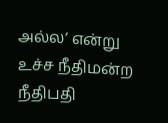அல்ல’ என்று உச்ச நீதிமன்ற நீதிபதி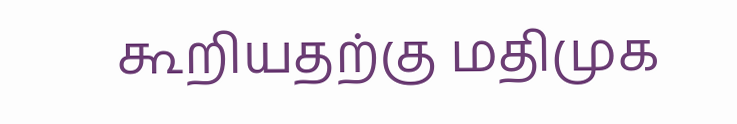கூறியதற்கு மதிமுக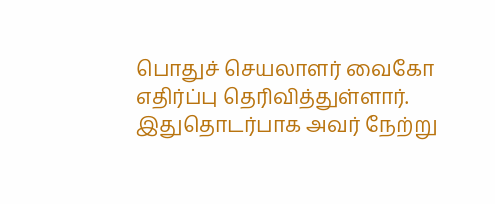பொதுச் செயலாளர் வைகோ எதிர்ப்பு தெரிவித்துள்ளார். இதுதொடர்பாக அவர் நேற்று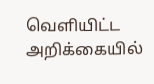வெளியிட்ட அறிக்கையில்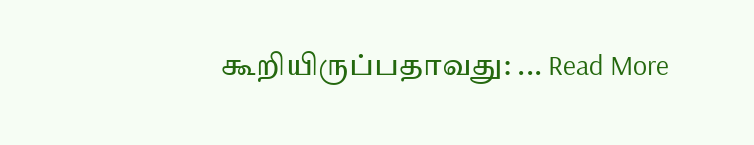கூறியிருப்பதாவது: ... Read More